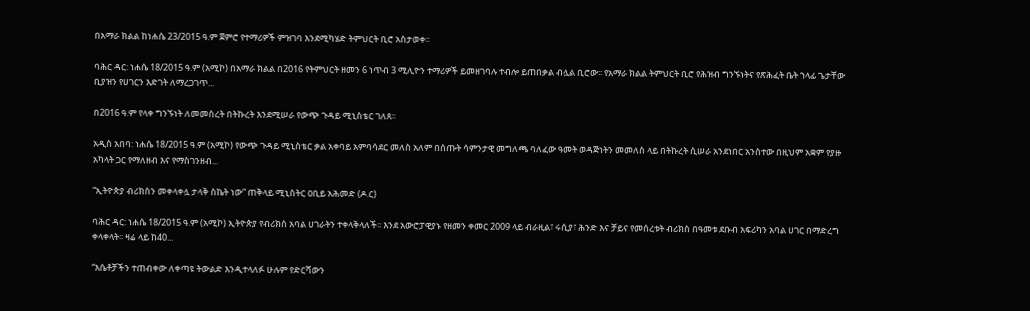በአማራ ክልል ከነሐሴ 23/2015 ዓ.ም ጀምሮ የተማሪዎች ምዝገባ እንደሚካሄድ ትምህርት ቢሮ አስታወቀ፡፡

ባሕር ዳር: ነሐሴ 18/2015 ዓ.ም (አሚኮ) በአማራ ክልል በ2016 የትምህርት ዘመን 6 ነጥብ 3 ሚሊዮን ተማሪዎች ይመዘገባሉ ተብሎ ይጠበቃል ብሏል ቢሮው፡፡ የአማራ ክልል ትምህርት ቢሮ የሕዝብ ግንኙነትና የጽሕፈት ቤት ኀላፊ ጌታቸው ቢያዝን የሀገርን እድገት ለማረጋገጥ...

በ2016 ዓ.ም የላቀ ግንኙነት ለመመስረት በትኩረት እንደሚሠራ የውጭ ጉዳይ ሚኒስቴር ገለጸ፡፡

አዲስ አበባ: ነሐሴ 18/2015 ዓ.ም (አሚኮ) የውጭ ጉዳይ ሚኒስቴር ቃል አቀባይ አምባሳደር መለስ አለም በሰጡት ሳምንታዊ መግለጫ ባለፈው ዓመት ወዳጅነትን መመለስ ላይ በትኩረት ሲሠራ አንደነበር አንስተው በዚህም አቋም የያዙ አካላት ጋር የማለዘብ እና የማስገንዘብ...

“ኢትዮጵያ ብሪክስን መቀላቀሏ ታላቅ ስኬት ነው” ጠቅላይ ሚኒስትር ዐቢይ አሕመድ (ዶ.ር)

ባሕር ዳር: ነሐሴ 18/2015 ዓ.ም (አሚኮ) ኢትዮጵያ የብሪክስ አባል ሀገራትን ተቀላቅላለች፡፡ እንደ አውሮፓዊያኑ የዘመን ቀመር 2009 ላይ ብራዚል፣ ሩሲያ፣ ሕንድ እና ቻይና የመሰረቱት ብሪክስ በዓመቱ ደቡብ አፍሪካን አባል ሀገር በማድረግ ቀላቀላት፡፡ ዛሬ ላይ ከ40...

“እሴቶቻችን ተጠብቀው ለቀጣዩ ትውልድ እንዲተላለፉ ሁሉም የድርሻውን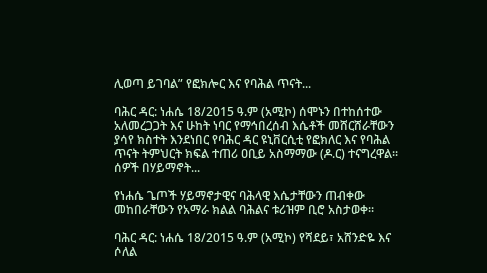ሊወጣ ይገባል” የፎክሎር እና የባሕል ጥናት...

ባሕር ዳር: ነሐሴ 18/2015 ዓ.ም (አሚኮ) ሰሞኑን በተከሰተው አለመረጋጋት እና ሁከት ነባር የማኅበረሰብ እሴቶች መሸርሸራቸውን ያሳየ ክስተት እንደነበር የባሕር ዳር ዩኒቨርሲቲ የፎክለር እና የባሕል ጥናት ትምህርት ክፍል ተጠሪ ዐቢይ አስማማው (ዶ.ር) ተናግረዋል፡፡ ሰዎች በሃይማኖት...

የነሐሴ ጌጦች ሃይማኖታዊና ባሕላዊ እሴታቸውን ጠብቀው መከበራቸውን የአማራ ክልል ባሕልና ቱሪዝም ቢሮ አስታወቀ፡፡

ባሕር ዳር: ነሐሴ 18/2015 ዓ.ም (አሚኮ) የሻደይ፣ አሸንድዬ እና ሶለል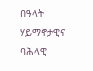በዓላት ሃይማኖታዊና ባሕላዊ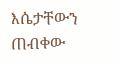እሴታቸውን ጠብቀው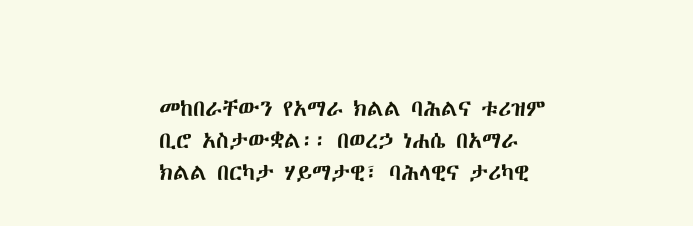መከበራቸውን የአማራ ክልል ባሕልና ቱሪዝም ቢሮ አስታውቋል፡፡ በወረኃ ነሐሴ በአማራ ክልል በርካታ ሃይማታዊ፣ ባሕላዊና ታሪካዊ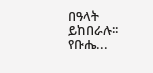በዓላት ይከበራሉ፡፡ የቡሔ...